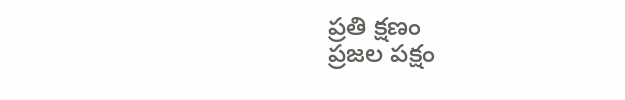ప్రతి క్షణం
ప్రజల పక్షం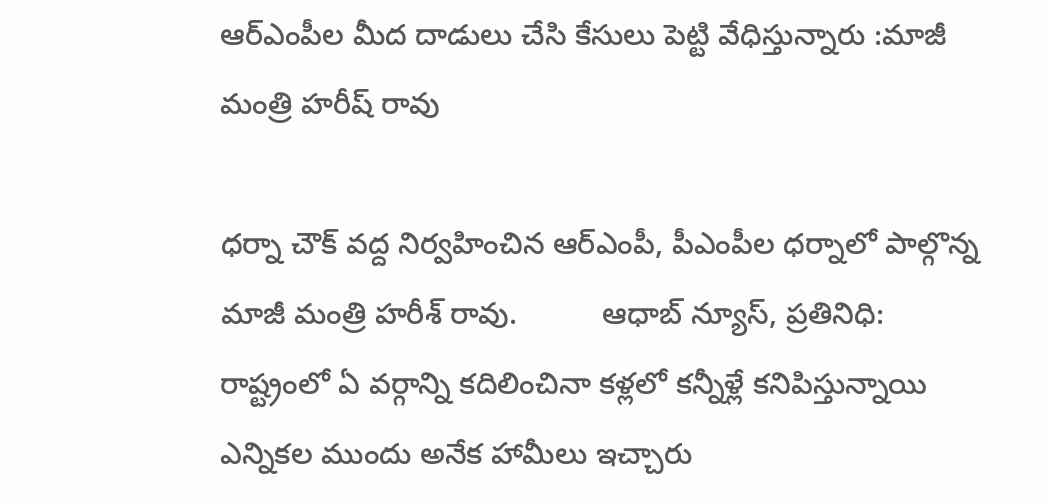ఆర్ఎంపీల మీద దాడులు చేసి కేసులు పెట్టి వేధిస్తున్నారు :మాజీ మంత్రి హరీష్ రావు

ధర్నా చౌక్ వద్ద నిర్వహించిన ఆర్ఎంపీ, పీఎంపీల ధర్నాలో పాల్గొన్న మాజీ మంత్రి హరీశ్ రావు.          ఆధాబ్ న్యూస్, ప్రతినిధి:
రాష్ట్రంలో ఏ వర్గాన్ని కదిలించినా కళ్లలో కన్నీళ్లే కనిపిస్తున్నాయి
ఎన్నికల ముందు అనేక హామీలు ఇచ్చారు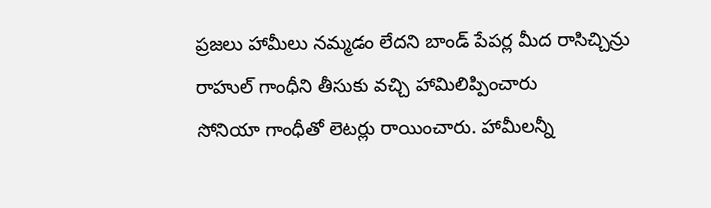ప్రజలు హామీలు నమ్మడం లేదని బాండ్ పేపర్ల మీద రాసిచ్చిన్రు
రాహుల్ గాంధీని తీసుకు వచ్చి హామిలిప్పించారు
సోనియా గాంధీతో లెటర్లు రాయించారు. హామీలన్నీ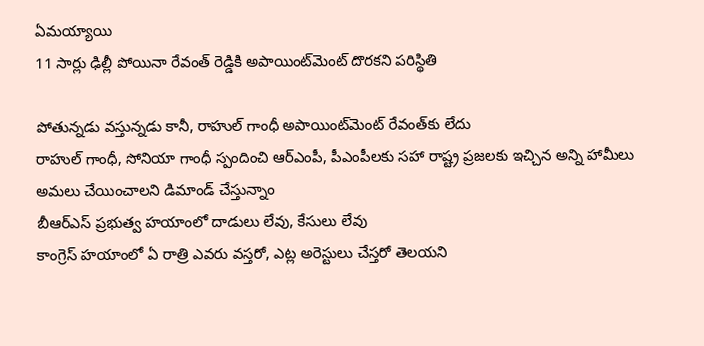ఏమయ్యాయి
11 సార్లు ఢిల్లీ పోయినా రేవంత్ రెడ్డికి అపాయింట్‌మెంట్ దొరకని పరిస్థితి

పోతున్నడు వస్తున్నడు కానీ, రాహుల్ గాంధీ అపాయింట్‌మెంట్ రేవంత్‌కు లేదు
రాహుల్ గాంధీ, సోనియా గాంధీ స్పందించి ఆర్ఎంపీ, పీఎంపీలకు సహా రాష్ట్ర ప్రజలకు ఇచ్చిన అన్ని హామీలు అమలు చేయించాలని డిమాండ్ చేస్తున్నాం
బీఆర్ఎస్ ప్రభుత్వ హయాంలో దాడులు లేవు, కేసులు లేవు
కాంగ్రెస్ హయాంలో ఏ రాత్రి ఎవరు వస్తరో, ఎట్ల అరెస్టులు చేస్తరో తెలయని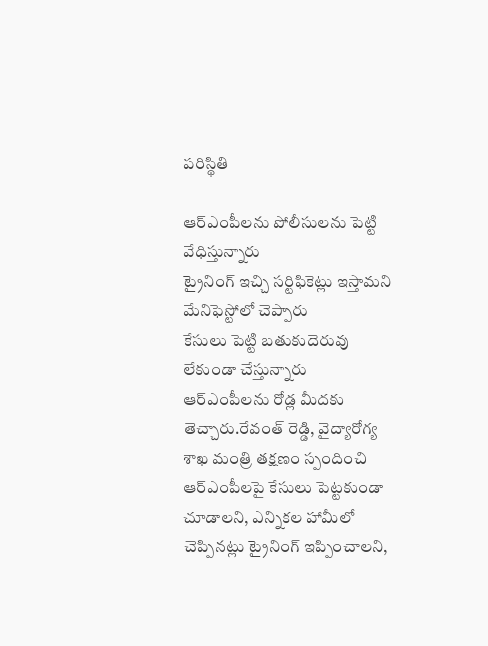పరిస్థితి

ఆర్ఎంపీలను పోలీసులను పెట్టి వేధిస్తున్నారు
ట్రైనింగ్ ఇచ్చి సర్టిఫికెట్లు ఇస్తామని మేనిఫెస్టోలో చెప్పారు
కేసులు పెట్టి బతుకుదెరువు లేకుండా చేస్తున్నారు
ఆర్ఎంపీలను రోడ్ల మీదకు తెచ్చారు.రేవంత్ రెడ్డి, వైద్యారోగ్య శాఖ మంత్రి తక్షణం స్పందించి ఆర్ఎంపీలపై కేసులు పెట్టకుండా చూడాలని, ఎన్నికల హామీలో చెప్పినట్లు ట్రైనింగ్ ఇప్పించాలని,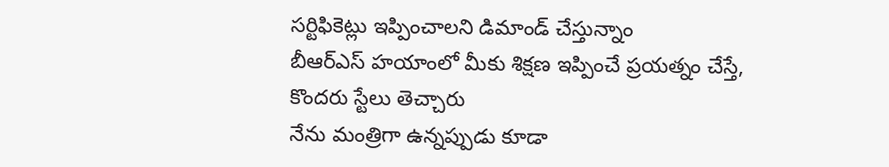సర్టిఫికెట్లు ఇప్పించాలని డిమాండ్ చేస్తున్నాం
బీఆర్ఎస్ హయాంలో మీకు శిక్షణ ఇప్పించే ప్రయత్నం చేస్తే, కొందరు స్టేలు తెచ్చారు
నేను మంత్రిగా ఉన్నప్పుడు కూడా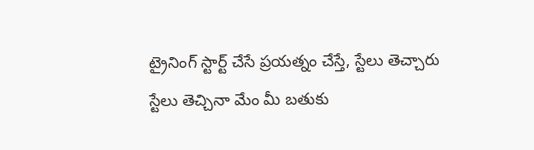ట్రైనింగ్ స్టార్ట్ చేసే ప్రయత్నం చేస్తే, స్టేలు తెచ్చారు
స్టేలు తెచ్చినా మేం మీ బతుకు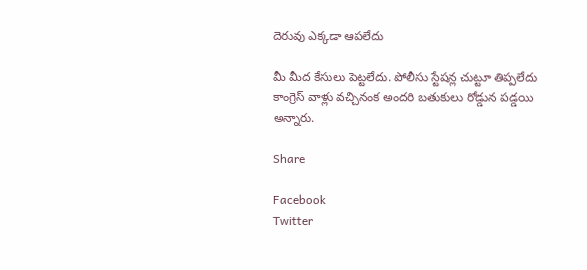దెరువు ఎక్కడా ఆపలేదు

మీ మీద కేసులు పెట్టలేదు. పోలీసు స్టేషన్ల చుట్టూ తిప్పలేదు
కాంగ్రెస్ వాళ్లు వచ్చినంక అందరి బతుకులు రోడ్డున పడ్డయి అన్నారు.

Share

Facebook
Twitter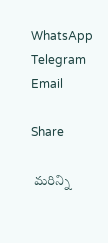WhatsApp
Telegram
Email

Share

 మరిన్ని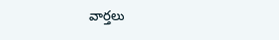వార్తలు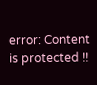error: Content is protected !!